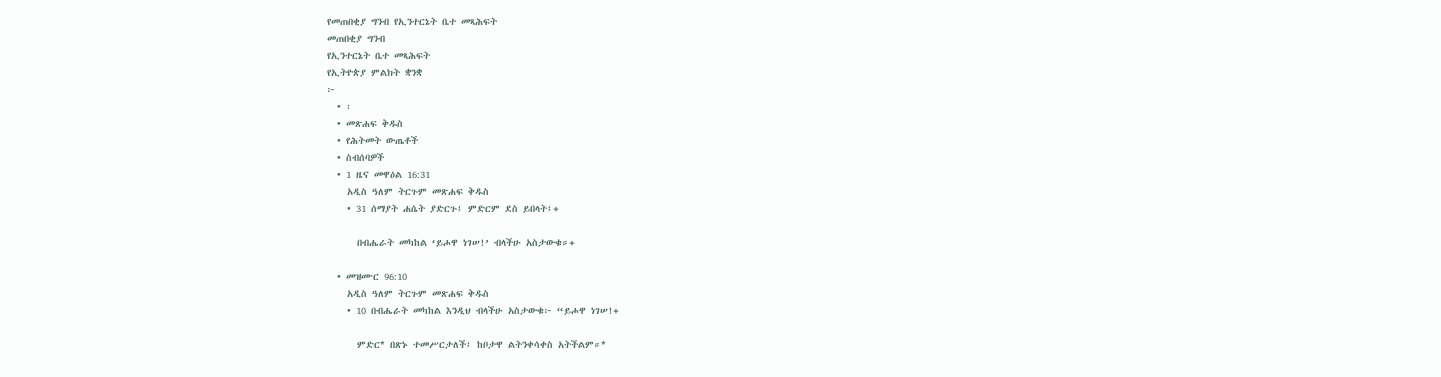የመጠበቂያ ግንብ የኢንተርኔት ቤተ መጻሕፍት
መጠበቂያ ግንብ
የኢንተርኔት ቤተ መጻሕፍት
የኢትዮጵያ ምልክት ቋንቋ
፦
  • ፡
  • መጽሐፍ ቅዱስ
  • የሕትመት ውጤቶች
  • ስብሰባዎች
  • 1 ዜና መዋዕል 16:31
    አዲስ ዓለም ትርጉም መጽሐፍ ቅዱስ
    • 31 ሰማያት ሐሴት ያድርጉ፤ ምድርም ደስ ይበላት፤+

      በብሔራት መካከል ‘ይሖዋ ነገሠ!’ ብላችሁ አስታውቁ።+

  • መዝሙር 96:10
    አዲስ ዓለም ትርጉም መጽሐፍ ቅዱስ
    • 10 በብሔራት መካከል እንዲህ ብላችሁ አስታውቁ፦ “ይሖዋ ነገሠ!+

      ምድር* በጽኑ ተመሥርታለች፤ ከቦታዋ ልትንቀሳቀስ አትችልም።*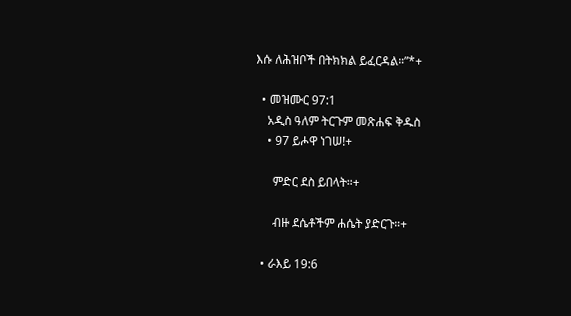እሱ ለሕዝቦች በትክክል ይፈርዳል።”*+

  • መዝሙር 97:1
    አዲስ ዓለም ትርጉም መጽሐፍ ቅዱስ
    • 97 ይሖዋ ነገሠ!+

      ምድር ደስ ይበላት።+

      ብዙ ደሴቶችም ሐሴት ያድርጉ።+

  • ራእይ 19:6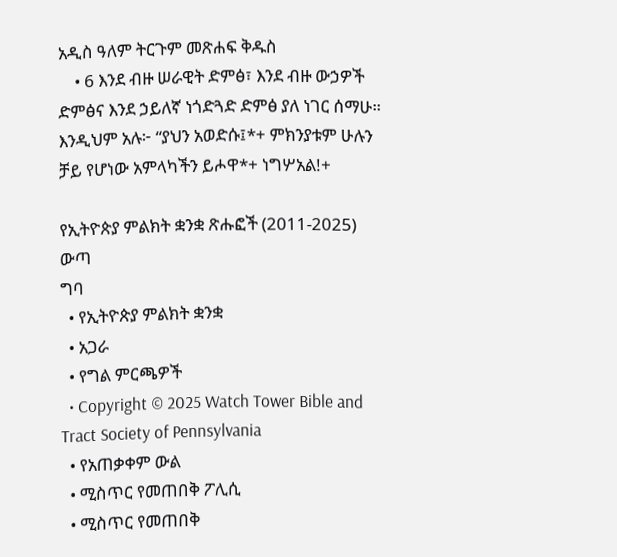አዲስ ዓለም ትርጉም መጽሐፍ ቅዱስ
    • 6 እንደ ብዙ ሠራዊት ድምፅ፣ እንደ ብዙ ውኃዎች ድምፅና እንደ ኃይለኛ ነጎድጓድ ድምፅ ያለ ነገር ሰማሁ። እንዲህም አሉ፦ “ያህን አወድሱ፤*+ ምክንያቱም ሁሉን ቻይ የሆነው አምላካችን ይሖዋ*+ ነግሦአል!+

የኢትዮጵያ ምልክት ቋንቋ ጽሑፎች (2011-2025)
ውጣ
ግባ
  • የኢትዮጵያ ምልክት ቋንቋ
  • አጋራ
  • የግል ምርጫዎች
  • Copyright © 2025 Watch Tower Bible and Tract Society of Pennsylvania
  • የአጠቃቀም ውል
  • ሚስጥር የመጠበቅ ፖሊሲ
  • ሚስጥር የመጠበቅ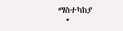ማስተካከያ
  •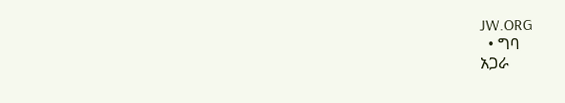JW.ORG
  • ግባ
አጋራ